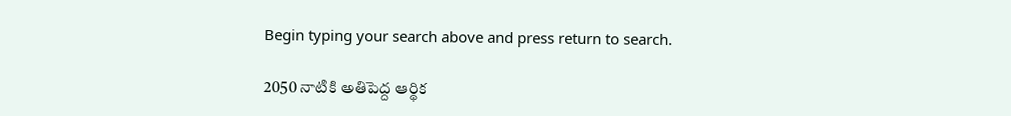Begin typing your search above and press return to search.

2050 నాటికి అతిపెద్ద ఆర్థిక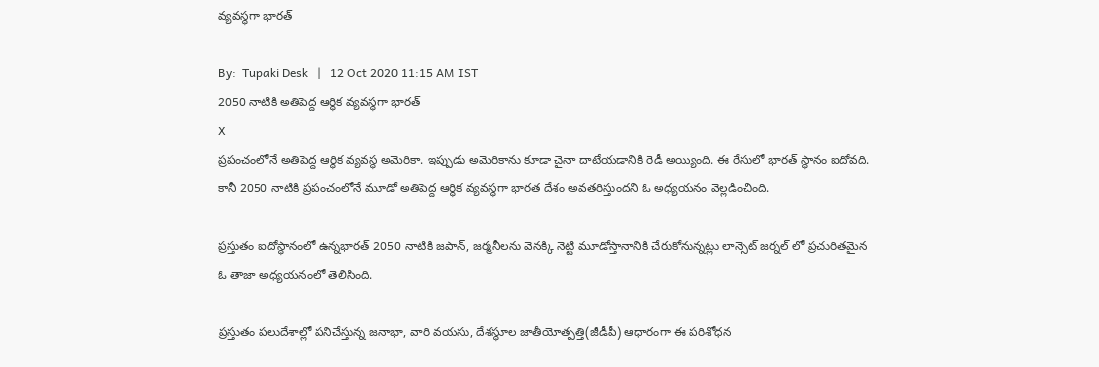వ్యవస్థగా భారత్

By:  Tupaki Desk   |   12 Oct 2020 11:15 AM IST
2050 నాటికి అతిపెద్ద ఆర్థిక వ్యవస్థగా భారత్
X
ప్రపంచంలోనే అతిపెద్ద ఆర్థిక వ్యవస్థ అమెరికా. ఇప్పుడు అమెరికాను కూడా చైనా దాటేయడానికి రెడీ అయ్యింది. ఈ రేసులో భారత్ స్థానం ఐదోవది. కానీ 2050 నాటికి ప్రపంచంలోనే మూడో అతిపెద్ద ఆర్థిక వ్యవస్థగా భారత దేశం అవతరిస్తుందని ఓ అధ్యయనం వెల్లడించింది.

ప్రస్తుతం ఐదోస్థానంలో ఉన్నభారత్ 2050 నాటికి జపాన్, జర్మనీలను వెనక్కి నెట్టి మూడోస్తానానికి చేరుకోనున్నట్లు లాన్సెట్ జర్నల్ లో ప్రచురితమైన ఓ తాజా అధ్యయనంలో తెలిసింది.

ప్రస్తుతం పలుదేశాల్లో పనిచేస్తున్న జనాభా, వారి వయసు, దేశస్థూల జాతీయోత్పత్తి(జీడీపీ) ఆధారంగా ఈ పరిశోధన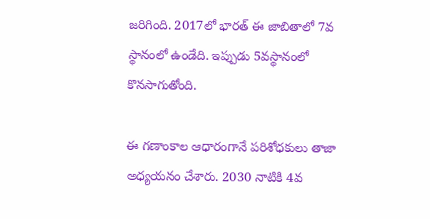జరిగింది. 2017లో భారత్ ఈ జాబితాలో 7వ స్థానంలో ఉండేది. ఇప్పుడు 5వస్థానంలో కొనసాగుతోంది.

ఈ గణాంకాల ఆధారంగానే పరిశోధకులు తాజా అధ్యయనం చేశారు. 2030 నాటికి 4వ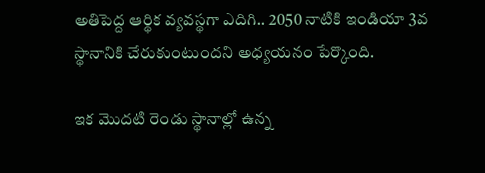అతిపెద్ద ఆర్థిక వ్యవస్థగా ఎదిగి.. 2050 నాటికి ఇండియా 3వ స్థానానికి చేరుకుంటుందని అధ్యయనం పేర్కొంది.

ఇక మొదటి రెండు స్థానాల్లో ఉన్న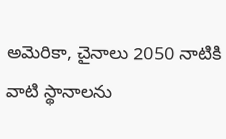అమెరికా, చైనాలు 2050 నాటికి వాటి స్థానాలను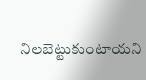నిలబెట్టుకుంటాయని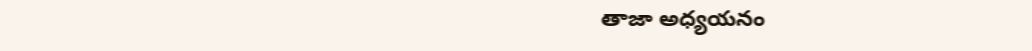తాజా అధ్యయనం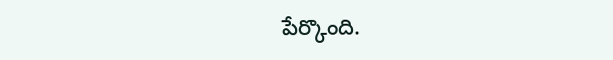పేర్కొంది.